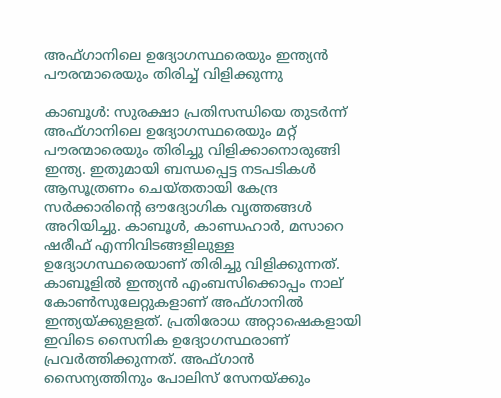അഫ്ഗാനിലെ ഉദ്യോഗസ്ഥരെയും ഇന്ത്യന്‍ പൗരന്മാരെയും തിരിച്ച് വിളിക്കുന്നു

കാബൂള്‍: സുരക്ഷാ പ്രതിസന്ധിയെ തുടര്‍ന്ന് അഫ്ഗാനിലെ ഉദ്യോഗസ്ഥരെയും മറ്റ് പൗരന്മാരെയും തിരിച്ചു വിളിക്കാനൊരുങ്ങി ഇന്ത്യ. ഇതുമായി ബന്ധപ്പെട്ട നടപടികള്‍ ആസൂത്രണം ചെയ്തതായി കേന്ദ്ര സര്‍ക്കാരിന്റെ ഔദ്യോഗിക വൃത്തങ്ങള്‍ അറിയിച്ചു. കാബൂള്‍, കാണ്ഡഹാര്‍, മസാറെ ഷരീഫ് എന്നിവിടങ്ങളിലുള്ള ഉദ്യോഗസ്ഥരെയാണ് തിരിച്ചു വിളിക്കുന്നത്. കാബൂളില്‍ ഇന്ത്യന്‍ എംബസിക്കൊപ്പം നാല് കോണ്‍സുലേറ്റുകളാണ് അഫ്ഗാനില്‍ ഇന്ത്യയ്ക്കുളളത്. പ്രതിരോധ അറ്റാഷെകളായി ഇവിടെ സൈനിക ഉദ്യോഗസ്ഥരാണ് പ്രവര്‍ത്തിക്കുന്നത്. അഫ്ഗാന്‍ സൈന്യത്തിനും പോലിസ് സേനയ്ക്കും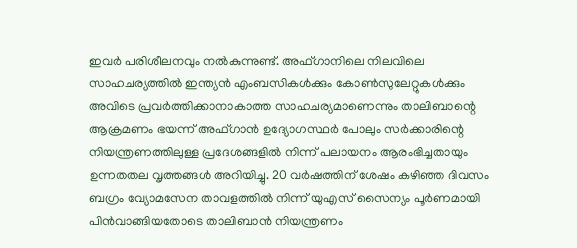ഇവര്‍ പരിശീലനവും നല്‍കുന്നുണ്ട്. അഫ്ഗാനിലെ നിലവിലെ സാഹചര്യത്തില്‍ ഇന്ത്യന്‍ എംബസികള്‍ക്കും കോണ്‍സുലേറ്റുകള്‍ക്കും അവിടെ പ്രവര്‍ത്തിക്കാനാകാത്ത സാഹചര്യമാണെന്നും താലിബാന്റെ ആക്രമണം ഭയന്ന് അഫ്ഗാന്‍ ഉദ്യോഗസ്ഥര്‍ പോലും സര്‍ക്കാരിന്റെ നിയന്ത്രണത്തിലുള്ള പ്രദേശങ്ങളില്‍ നിന്ന് പലായനം ആരംഭിച്ചതായും ഉന്നതതല വൃത്തങ്ങള്‍ അറിയിച്ചു. 20 വര്‍ഷത്തിന് ശേഷം കഴിഞ്ഞ ദിവസം ബഗ്രം വ്യോമസേന താവളത്തില്‍ നിന്ന് യുഎസ് സൈന്യം പൂര്‍ണമായി പിന്‍വാങ്ങിയതോടെ താലിബാന്‍ നിയന്ത്രണം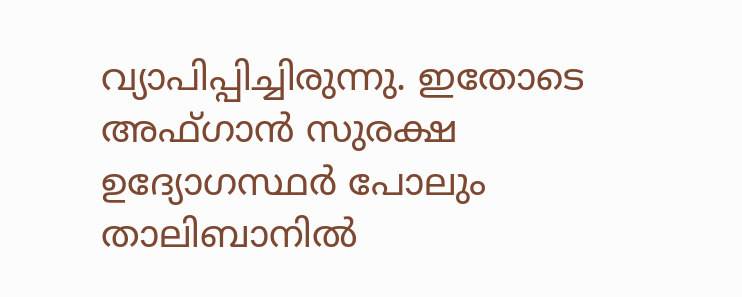വ്യാപിപ്പിച്ചിരുന്നു. ഇതോടെ അഫ്ഗാന്‍ സുരക്ഷ ഉദ്യോഗസ്ഥര്‍ പോലും താലിബാനില്‍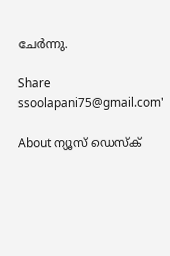ചേര്‍ന്നു.

Share
ssoolapani75@gmail.com'

About ന്യൂസ് ഡെസ്ക്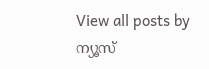View all posts by ന്യൂസ്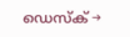ഡെസ്ക് →